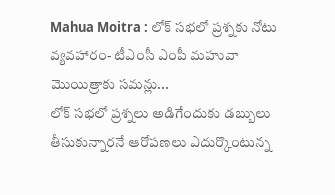Mahua Moitra : లోక్ సభలో ప్రశ్నకు నోటు వ్యవహారం- టీఎంసీ ఎంపీ మహువా మొయిత్రాకు సమన్లు...
లోక్ సభలో ప్రశ్నలు అడిగేందుకు డబ్బులు తీసుకున్నారనే ఆరోపణలు ఎదుర్కొంటున్న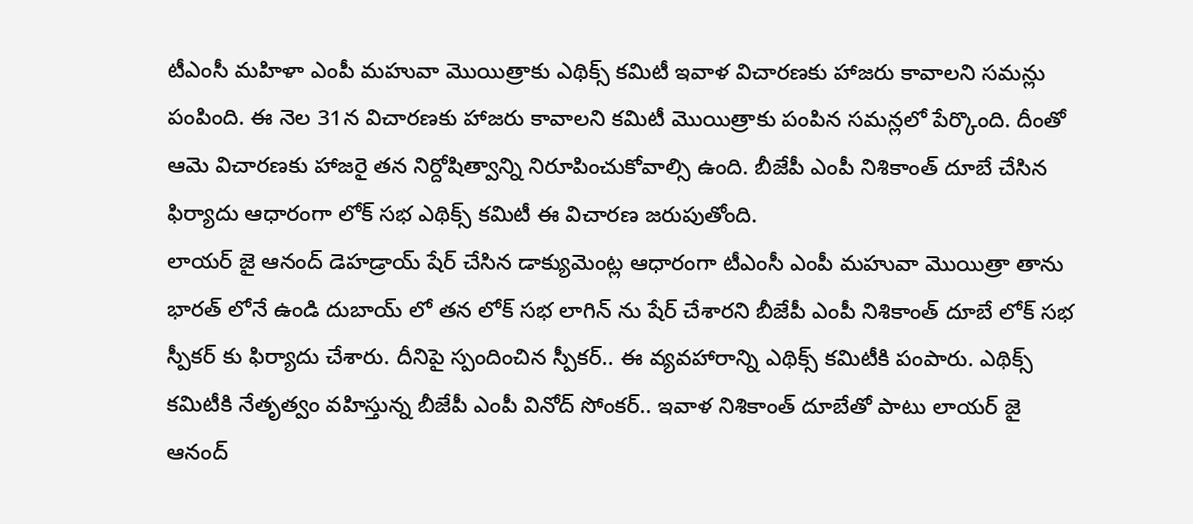టీఎంసీ మహిళా ఎంపీ మహువా మొయిత్రాకు ఎథిక్స్ కమిటీ ఇవాళ విచారణకు హాజరు కావాలని సమన్లు పంపింది. ఈ నెల 31న విచారణకు హాజరు కావాలని కమిటీ మొయిత్రాకు పంపిన సమన్లలో పేర్కొంది. దీంతో ఆమె విచారణకు హాజరై తన నిర్దోషిత్వాన్ని నిరూపించుకోవాల్సి ఉంది. బీజేపీ ఎంపీ నిశికాంత్ దూబే చేసిన ఫిర్యాదు ఆధారంగా లోక్ సభ ఎథిక్స్ కమిటీ ఈ విచారణ జరుపుతోంది.
లాయర్ జై ఆనంద్ డెహడ్రాయ్ షేర్ చేసిన డాక్యుమెంట్ల ఆధారంగా టీఎంసీ ఎంపీ మహువా మొయిత్రా తాను భారత్ లోనే ఉండి దుబాయ్ లో తన లోక్ సభ లాగిన్ ను షేర్ చేశారని బీజేపీ ఎంపీ నిశికాంత్ దూబే లోక్ సభ స్పీకర్ కు ఫిర్యాదు చేశారు. దీనిపై స్పందించిన స్పీకర్.. ఈ వ్యవహారాన్ని ఎథిక్స్ కమిటీకి పంపారు. ఎథిక్స్ కమిటీకి నేతృత్వం వహిస్తున్న బీజేపీ ఎంపీ వినోద్ సోంకర్.. ఇవాళ నిశికాంత్ దూబేతో పాటు లాయర్ జై ఆనంద్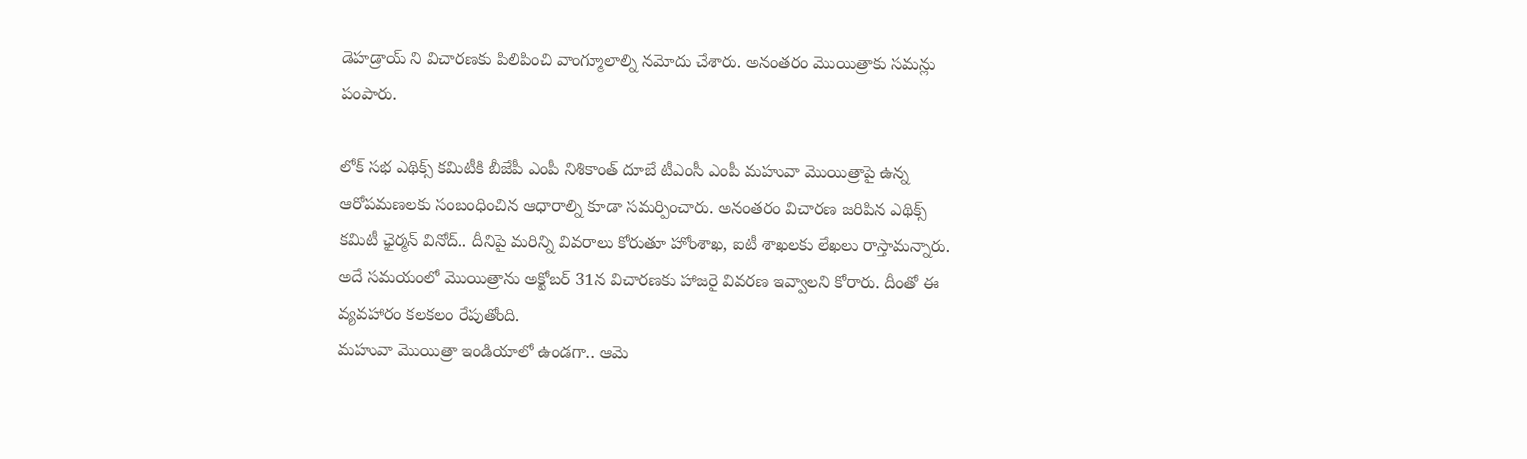డెహడ్రాయ్ ని విచారణకు పిలిపించి వాంగ్మూలాల్ని నమోదు చేశారు. అనంతరం మొయిత్రాకు సమన్లు పంపారు.

లోక్ సభ ఎథిక్స్ కమిటీకి బీజేపీ ఎంపీ నిశికాంత్ దూబే టీఎంసీ ఎంపీ మహువా మొయిత్రాపై ఉన్న ఆరోపమణలకు సంబంధించిన ఆధారాల్ని కూడా సమర్పించారు. అనంతరం విచారణ జరిపిన ఎథిక్స్ కమిటీ ఛైర్మన్ వినోద్.. దీనిపై మరిన్ని వివరాలు కోరుతూ హోంశాఖ, ఐటీ శాఖలకు లేఖలు రాస్తామన్నారు. అదే సమయంలో మొయిత్రాను అక్టోబర్ 31న విచారణకు హాజరై వివరణ ఇవ్వాలని కోరారు. దీంతో ఈ వ్యవహారం కలకలం రేపుతోంది.
మహువా మొయిత్రా ఇండియాలో ఉండగా.. ఆమె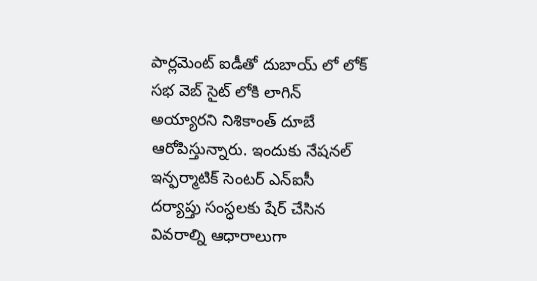పార్లమెంట్ ఐడీతో దుబాయ్ లో లోక్ సభ వెబ్ సైట్ లోకి లాగిన్ అయ్యారని నిశికాంత్ దూబే ఆరోపిస్తున్నారు. ఇందుకు నేషనల్ ఇన్ఫర్మాటిక్ సెంటర్ ఎన్ఐసీ దర్యాప్తు సంస్ధలకు షేర్ చేసిన వివరాల్ని ఆధారాలుగా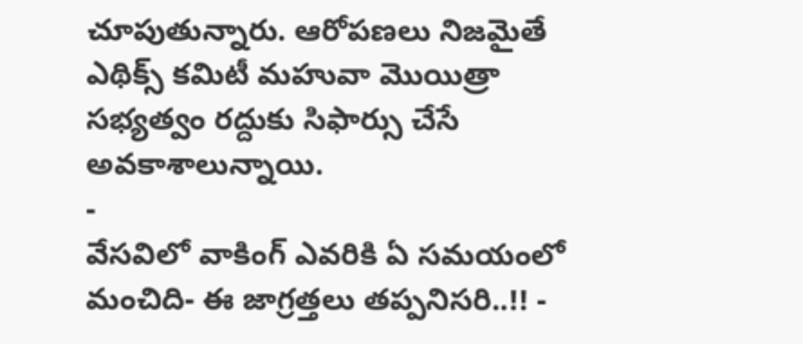చూపుతున్నారు. ఆరోపణలు నిజమైతే ఎథిక్స్ కమిటీ మహువా మొయిత్రా సభ్యత్వం రద్దుకు సిఫార్సు చేసే అవకాశాలున్నాయి.
-
వేసవిలో వాకింగ్ ఎవరికి ఏ సమయంలో మంచిది- ఈ జాగ్రత్తలు తప్పనిసరి..!! -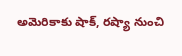అమెరికాకు షాక్, రష్యా నుంచి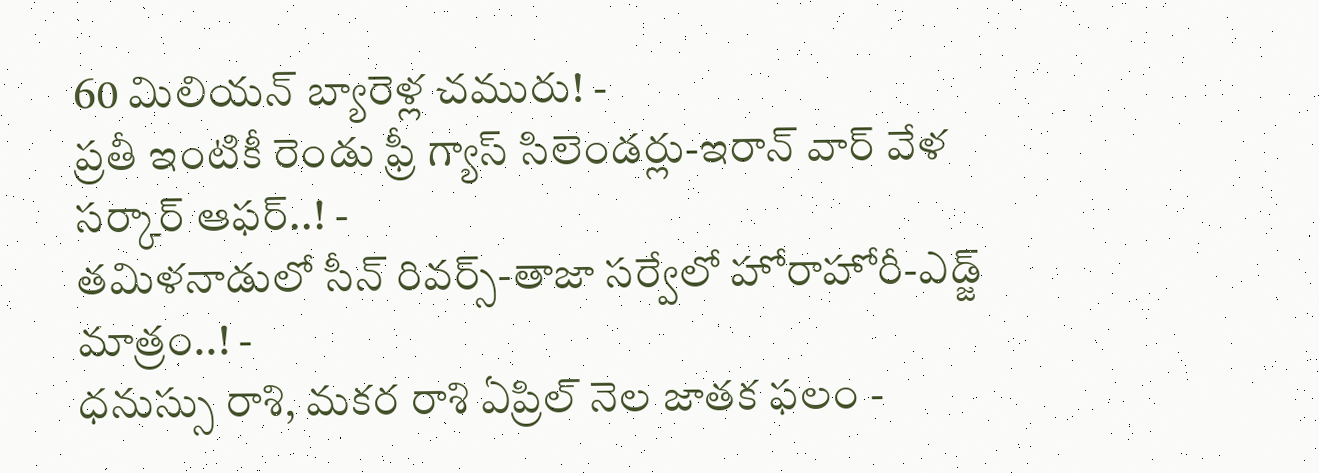60 మిలియన్ బ్యారెళ్ల చమురు! -
ప్రతీ ఇంటికీ రెండు ఫ్రీ గ్యాస్ సిలెండర్లు-ఇరాన్ వార్ వేళ సర్కార్ ఆఫర్..! -
తమిళనాడులో సీన్ రివర్స్-తాజా సర్వేలో హోరాహోరీ-ఎడ్జ్ మాత్రం..! -
ధనుస్సు రాశి, మకర రాశి ఏప్రిల్ నెల జాతక ఫలం -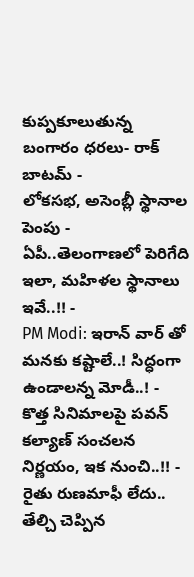కుప్పకూలుతున్న బంగారం ధరలు- రాక్ బాటమ్ -
లోకసభ, అసెంబ్లీ స్థానాల పెంపు - ఏపీ..తెలంగాణలో పెరిగేది ఇలా, మహిళల స్థానాలు ఇవే..!! -
PM Modi: ఇరాన్ వార్ తో మనకు కష్టాలే..! సిద్ధంగా ఉండాలన్న మోడీ..! -
కొత్త సినిమాలపై పవన్ కల్యాణ్ సంచలన నిర్ణయం, ఇక నుంచి..!! -
రైతు రుణమాఫీ లేదు.. తేల్చి చెప్పిన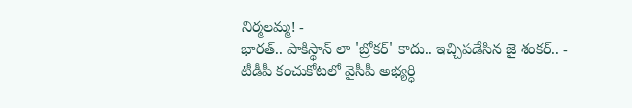నిర్మలమ్మ! -
భారత్.. పాకిస్థాన్ లా 'బ్రోకర్' కాదు.. ఇచ్చిపడేసిన జై శంకర్.. -
టీడీపీ కంచుకోటలో వైసీపీ అభ్యర్ధి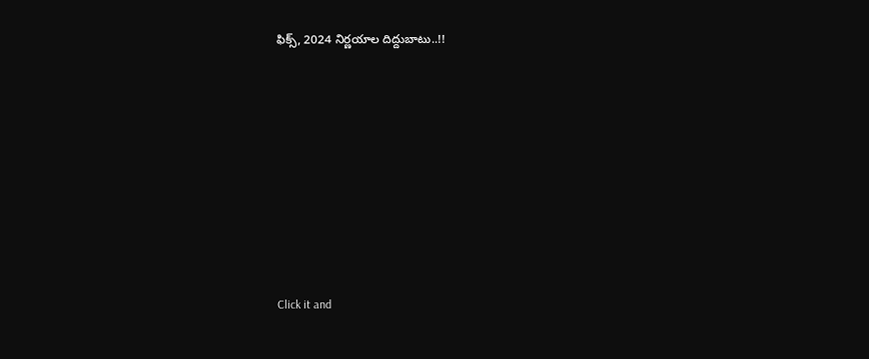ఫిక్స్, 2024 నిర్ణయాల దిద్దుబాటు..!!












Click it and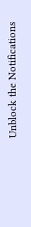Unblock the Notifications